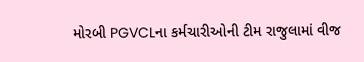મોરબી PGVCLના કર્મચારીઓની ટીમ રાજુલામાં વીજ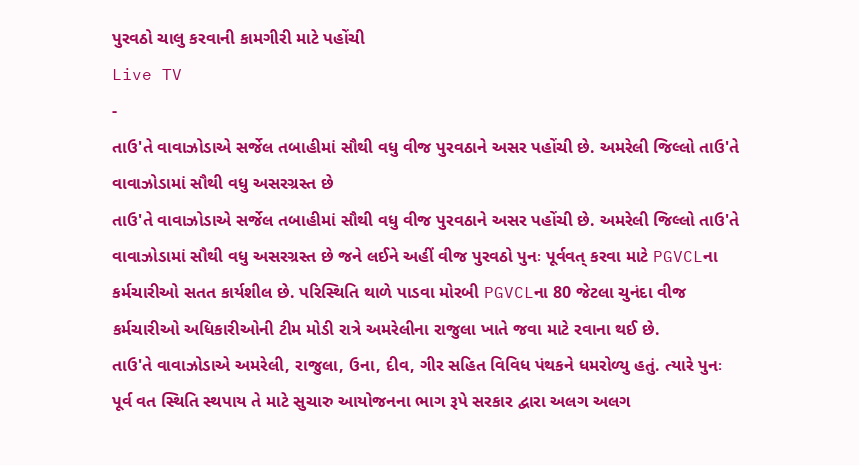પુરવઠો ચાલુ કરવાની કામગીરી માટે પહોંચી
Live TV
-
તાઉ'તે વાવાઝોડાએ સર્જેલ તબાહીમાં સૌથી વધુ વીજ પુરવઠાને અસર પહોંચી છે. અમરેલી જિલ્લો તાઉ'તે વાવાઝોડામાં સૌથી વધુ અસરગ્રસ્ત છે
તાઉ'તે વાવાઝોડાએ સર્જેલ તબાહીમાં સૌથી વધુ વીજ પુરવઠાને અસર પહોંચી છે. અમરેલી જિલ્લો તાઉ'તે વાવાઝોડામાં સૌથી વધુ અસરગ્રસ્ત છે જને લઈને અહીં વીજ પુરવઠો પુનઃ પૂર્વવત્ કરવા માટે PGVCLના કર્મચારીઓ સતત કાર્યશીલ છે. પરિસ્થિતિ થાળે પાડવા મોરબી PGVCLના 80 જેટલા ચુનંદા વીજ કર્મચારીઓ અધિકારીઓની ટીમ મોડી રાત્રે અમરેલીના રાજુલા ખાતે જવા માટે રવાના થઈ છે.
તાઉ'તે વાવાઝોડાએ અમરેલી, રાજુલા, ઉના, દીવ, ગીર સહિત વિવિધ પંથકને ધમરોળ્યુ હતું. ત્યારે પુનઃ પૂર્વ વત સ્થિતિ સ્થપાય તે માટે સુચારુ આયોજનના ભાગ રૂપે સરકાર દ્વારા અલગ અલગ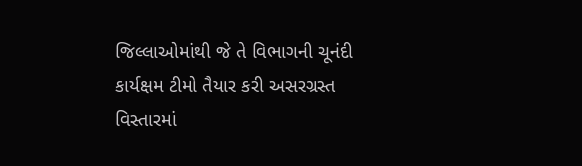જિલ્લાઓમાંથી જે તે વિભાગની ચૂનંદી કાર્યક્ષમ ટીમો તૈયાર કરી અસરગ્રસ્ત વિસ્તારમાં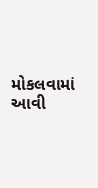મોકલવામાં આવી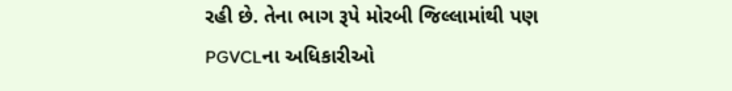રહી છે. તેના ભાગ રૂપે મોરબી જિલ્લામાંથી પણ PGVCLના અધિકારીઓ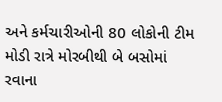અને કર્મચારીઓની 80 લોકોની ટીમ મોડી રાત્રે મોરબીથી બે બસોમાં રવાના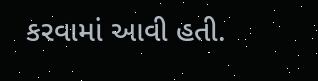કરવામાં આવી હતી.